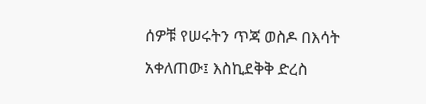ሰዎቹ የሠሩትን ጥጃ ወስዶ በእሳት አቀለጠው፤ እስኪደቅቅ ድረስ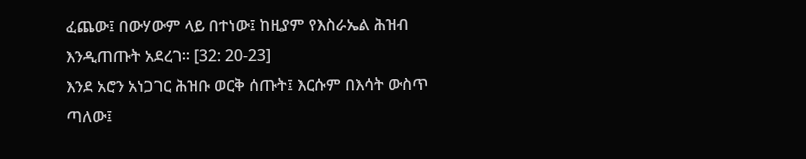ፈጨው፤ በውሃውም ላይ በተነው፤ ከዚያም የእስራኤል ሕዝብ እንዲጠጡት አደረገ፡፡ [32: 20-23]
እንደ አሮን አነጋገር ሕዝቡ ወርቅ ሰጡት፤ እርሱም በእሳት ውስጥ ጣለው፤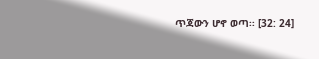ጥጃውን ሆኖ ወጣ፡፡ [32: 24]